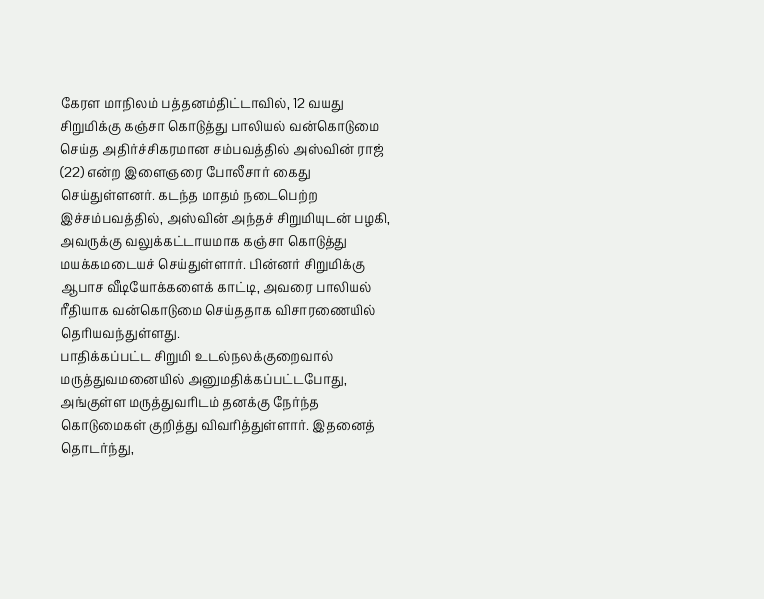கேரள மாநிலம் பத்தனம்திட்டாவில், 12 வயது சிறுமிக்கு கஞ்சா கொடுத்து பாலியல் வன்கொடுமை செய்த அதிர்ச்சிகரமான சம்பவத்தில் அஸ்வின் ராஜ் (22) என்ற இளைஞரை போலீசார் கைது செய்துள்ளனர். கடந்த மாதம் நடைபெற்ற இச்சம்பவத்தில், அஸ்வின் அந்தச் சிறுமியுடன் பழகி, அவருக்கு வலுக்கட்டாயமாக கஞ்சா கொடுத்து மயக்கமடையச் செய்துள்ளார். பின்னர் சிறுமிக்கு ஆபாச வீடியோக்களைக் காட்டி, அவரை பாலியல் ரீதியாக வன்கொடுமை செய்ததாக விசாரணையில் தெரியவந்துள்ளது.
பாதிக்கப்பட்ட சிறுமி உடல்நலக்குறைவால் மருத்துவமனையில் அனுமதிக்கப்பட்டபோது, அங்குள்ள மருத்துவரிடம் தனக்கு நேர்ந்த கொடுமைகள் குறித்து விவரித்துள்ளார். இதனைத் தொடர்ந்து,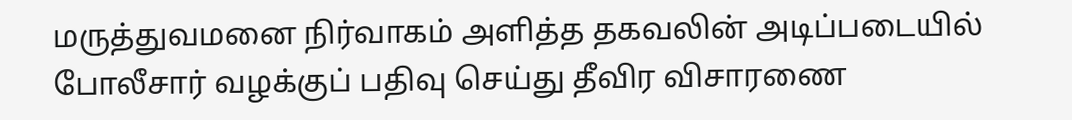மருத்துவமனை நிர்வாகம் அளித்த தகவலின் அடிப்படையில் போலீசார் வழக்குப் பதிவு செய்து தீவிர விசாரணை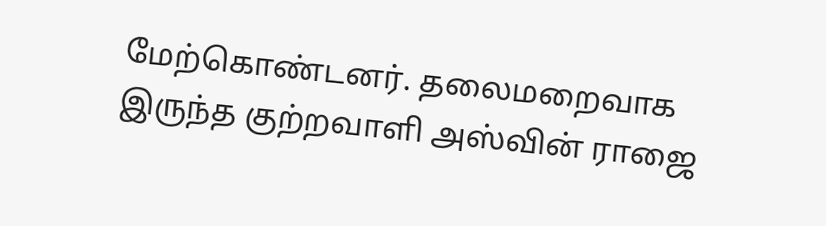மேற்கொண்டனர். தலைமறைவாக இருந்த குற்றவாளி அஸ்வின் ராஜை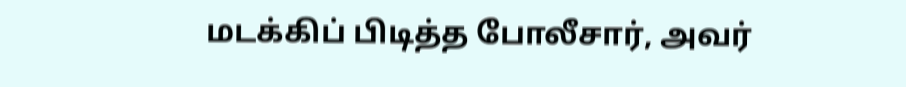மடக்கிப் பிடித்த போலீசார், அவர்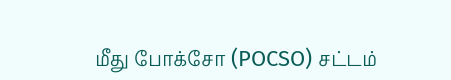மீது போக்சோ (POCSO) சட்டம்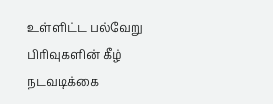உள்ளிட்ட பல்வேறு பிரிவுகளின் கீழ் நடவடிக்கை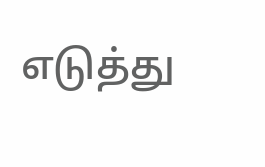எடுத்து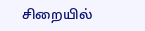சிறையில்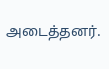அடைத்தனர்.